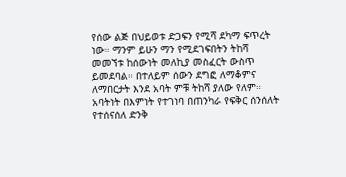የሰው ልጅ በህይወቱ ድጋፍን የሚሻ ደካማ ፍጥረት ነው። ማንም ይሁን ማን የሚደገፍበትን ትከሻ መመኘቱ ከሰውነት መለኪያ መስፈርት ውስጥ ይመደባል። በተለይም ሰውን ደግፎ ለማቆምና ለማበርታት እንደ አባት ምቹ ትከሻ ያለው የለም። አባትነት በእምነት የተገነባ በጠንካራ የፍቅር ሰንሰለት የተሰናሰለ ድንቅ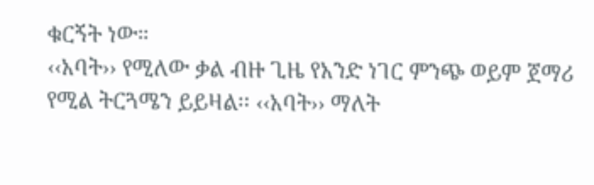ቁርኝት ነው።
‹‹አባት›› የሚለው ቃል ብዙ ጊዜ የአንድ ነገር ምንጭ ወይም ጀማሪ የሚል ትርጓሜን ይይዛል፡፡ ‹‹አባት›› ማለት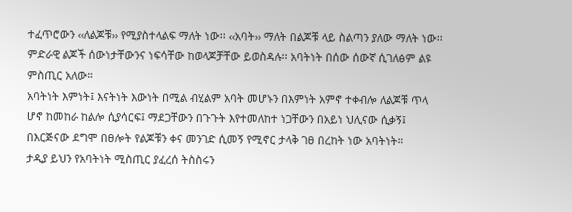ተፈጥሮውን ‹‹ለልጆቹ›› የሚያስተላልፍ ማለት ነው፡፡ ‹‹አባት›› ማለት በልጆቹ ላይ ስልጣን ያለው ማለት ነው፡፡ ምድራዊ ልጆች ሰውነታቸውንና ነፍሳቸው ከወላጆቻቸው ይወስዳሉ፡፡ አባትነት በሰው ሰውኛ ሲገለፅም ልዩ ምስጢር አለው።
አባትነት እምነት፤ እናትነት እውነት በሚል ብሂልም አባት መሆኑን በእምነት አምኖ ተቀብሎ ለልጆቹ ጥላ ሆኖ ከመከራ ከልሎ ሲያሳርፍ፤ ማደጋቸውን በጉጉት እየተመለከተ ነጋቸውን በአይነ ህሊናው ሲቃኝ፤ በእርጅናው ደግሞ በፀሎት የልጆቹን ቀና መንገድ ሲመኝ የሚኖር ታላቅ ገፀ በረከት ነው አባትነት።
ታዲያ ይህን የአባትነት ሚስጢር ያፈረሰ ትስስሩን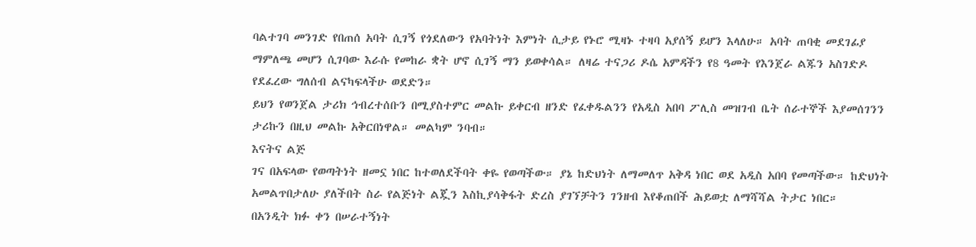ባልተገባ መንገድ የበጠሰ አባት ሲገኝ የጎደለውን የአባትነት እምነት ሲታይ የኑሮ ሚዛኑ ተዛባ አያሰኝ ይሆን እላለሁ። አባት ጠባቂ መደገፊያ ማምለጫ መሆን ሲገባው እራሱ የመከራ ቋት ሆኖ ሲገኝ ማን ይወቀሳል። ለዛሬ ተናጋሪ ዶሴ አምዳችን የ8 ዓመት የእንጀራ ልጁን አስገድዶ የደፈረው ግለሰብ ልናካፍላችሁ ወደድን።
ይህን የወንጀል ታሪክ ኅብረተሰቡን በሚያስተምር መልኩ ይቀርብ ዘንድ የፈቀዱልንን የአዲስ አበባ ፖሊስ መዝገብ ቤት ሰራተኞች እያመሰገንን ታሪኩን በዚህ መልኩ አቅርበነዋል። መልካም ንባብ።
እናትና ልጅ
ገና በአፍላው የወጣትነት ዘመኗ ነበር ከተወለደችባት ቀዬ የወጣችው። ያኔ ከድህነት ለማመለጥ አቅዳ ነበር ወደ አዲስ አበባ የመጣችው። ከድህነት አመልጥበታለሁ ያለችበት ስራ የልጅነት ልጇን እስኪያሳቅፋት ድረስ ያገኘቻትን ገንዘብ እየቆጠበች ሕይወቷ ለማሻሻል ትታር ነበር።
በአንዲት ክፉ ቀን በሠራተኝነት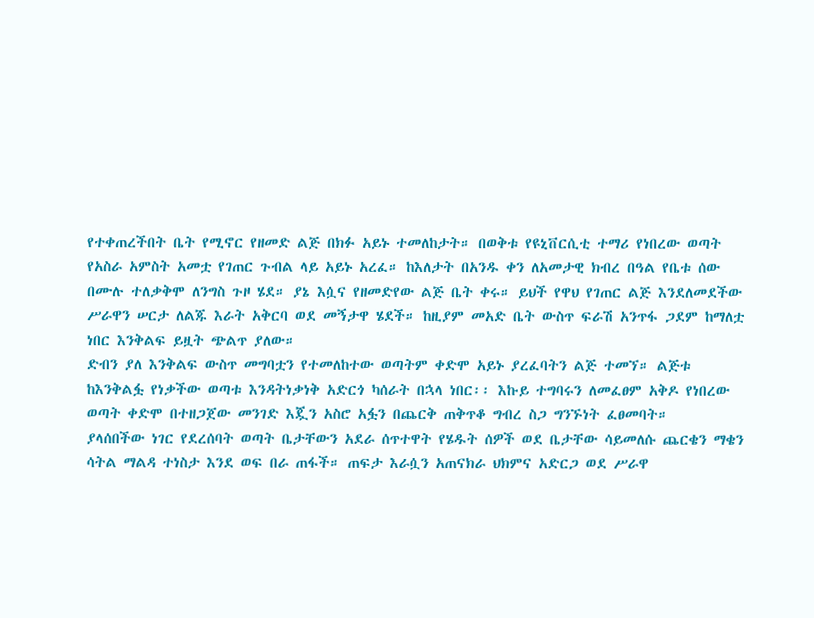የተቀጠረችበት ቤት የሚኖር የዘመድ ልጅ በክፉ አይኑ ተመለከታት። በወቅቱ የዩኒቨርሲቲ ተማሪ የነበረው ወጣት የአስራ አምስት አመቷ የገጠር ጉብል ላይ አይኑ አረፈ። ከእለታት በአንዱ ቀን ለአመታዊ ክብረ በዓል የቤቱ ሰው በሙሉ ተለቃቅሞ ለንግስ ጉዞ ሄደ። ያኔ እሷና የዘመድየው ልጅ ቤት ቀሩ። ይህች የዋህ የገጠር ልጅ እንደለመደችው ሥራዋን ሠርታ ለልጁ እራት አቅርባ ወደ መኝታዋ ሄደች። ከዚያም መአድ ቤት ውስጥ ፍራሽ አንጥፋ ጋደም ከማለቷ ነበር እንቅልፍ ይዟት ጭልጥ ያለው።
ድብን ያለ እንቅልፍ ውስጥ መግባቷን የተመለከተው ወጣትም ቀድሞ አይኑ ያረፈባትን ልጅ ተመኘ። ልጅቱ ከእንቅልፏ የነቃችው ወጣቱ እንዳትነቃነቅ አድርጎ ካሰራት በኋላ ነበር፡፡ እኩይ ተግባሩን ለመፈፀም አቅዶ የነበረው ወጣት ቀድሞ በተዘጋጀው መንገድ እጇን አስሮ አፏን በጨርቅ ጠቅጥቆ ግብረ ስጋ ግንኙነት ፈፀመባት።
ያላሰበችው ነገር የደረሰባት ወጣት ቤታቸውን አደራ ሰጥተዋት የሄዱት ሰዎች ወደ ቤታቸው ሳይመለሱ ጨርቄን ማቄን ሳትል ማልዳ ተነስታ እንደ ወፍ በራ ጠፋች። ጠፍታ እራሷን አጠናክራ ህክምና አድርጋ ወደ ሥራዋ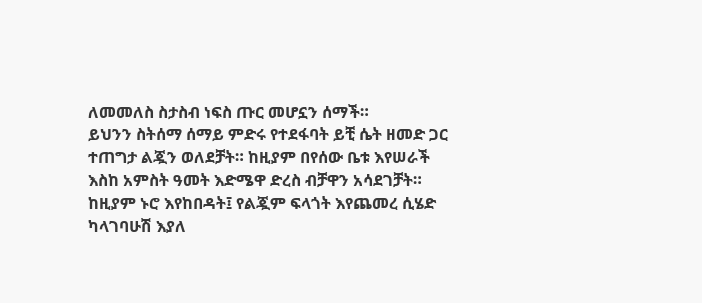ለመመለስ ስታስብ ነፍስ ጡር መሆኗን ሰማች።
ይህንን ስትሰማ ሰማይ ምድሩ የተደፋባት ይቺ ሴት ዘመድ ጋር ተጠግታ ልጇን ወለደቻት። ከዚያም በየሰው ቤቱ እየሠራች እስከ አምስት ዓመት እድሜዋ ድረስ ብቻዋን አሳደገቻት። ከዚያም ኑሮ እየከበዳት፤ የልጇም ፍላጎት እየጨመረ ሲሄድ ካላገባሁሽ እያለ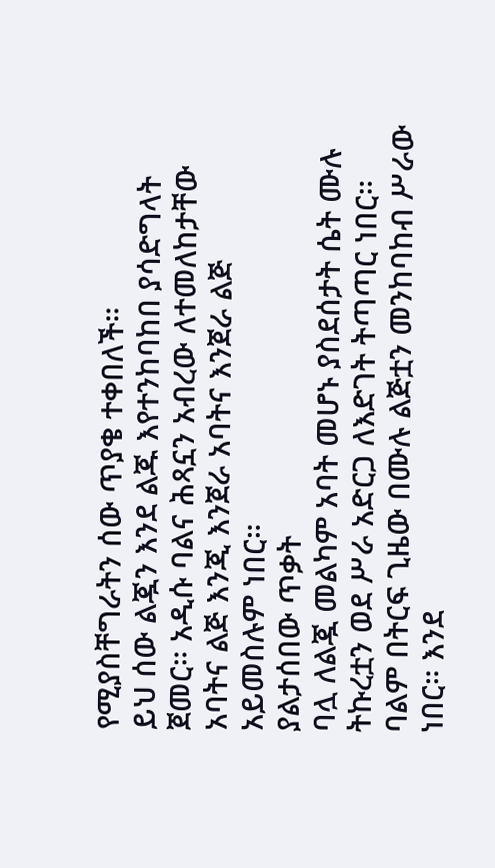የሚያስቸግራትን ሰው ጥያቄ ተቀበለች።
ይህ ሰው ልጇን እንደ ልጁ እየተንከባከበ ያሳድግላት ጀመር። አዲሱ ባልና ሕጻኗን አብረው ለተመለከታቸው አባትና ልጅ እንጂ እንጀራ አባትና እንጀራ ልጅ አይመስሉም ነበር።
ያልታሰበው ጥቃት
ባሏ ለልጇ መልካም አባት መሆኑ ያስደሰታት ሴት ሙሉ ትኩረቷን ወደ ሥራ አድርጋ ለእድገት ትጣጣር ነበር። ባልም በትርፍ ጊዜው በሙሉ ልጅቷን መንከባከብ ሥራው ነበር። እንደ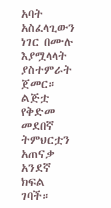አባት አስፈላጊውን ነገር በሙሉ እያሟላላት ያስተምራት ጀመር።
ልጅቷ የቅድመ መደበኛ ትምህርቷን አጠናቃ አንደኛ ክፍል ገባች።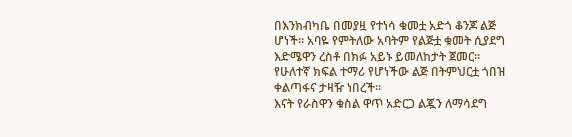በእንክብካቤ በመያዟ የተነሳ ቁመቷ አድጎ ቆንጆ ልጅ ሆነች። አባዬ የምትለው አባትም የልጅቷ ቁመት ሲያደግ እድሜዋን ረስቶ በክፉ አይኑ ይመለከታት ጀመር። የሁለተኛ ክፍል ተማሪ የሆነችው ልጅ በትምህርቷ ጎበዝ ቀልጣፋና ታዛዥ ነበረች።
እናት የራስዋን ቁስል ዋጥ አድርጋ ልጇን ለማሳደግ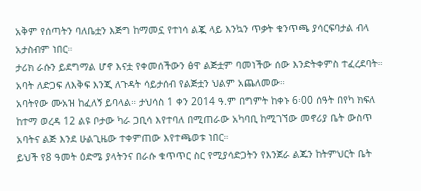አቅም የሰጣትን ባለቤቷን እጅግ ከማመኗ የተነሳ ልጇ ላይ እንኳን ጥቃት ቁንጥጫ ያሳርፍባታል ብላ አታስብም ነበር።
ታሪክ ራሱን ይደግማል ሆኖ እናቷ የቀመሰችውን ፅዋ ልጅቷም ባመነችው ሰው እንድትቀምስ ተፈረደባት። አባት ለድጋፍ ለእቅፍ እንጂ ለጉዳት ሳይታሰብ የልጅቷን ህልም አጨለመው።
አባትየው ሙአዝ ከፈለኝ ይባላል። ታህሳስ 1 ቀን 2014 ዓ.ም በግምት ከቀኑ 6፡00 ሰዓት በየካ ክፍለ ከተማ ወረዳ 12 ልዩ ቦታው ካራ ጋቢሳ እየተባለ በሚጠራው አካባቢ ከሚገኘው መኖሪያ ቤት ውስጥ አባትና ልጅ እንደ ሁልጊዜው ተቀምጠው እየተጫወቱ ነበር።
ይህች የ8 ዓመት ዕድሜ ያላትንና በራሱ ቁጥጥር ስር የሚያሳድጋትን የእንጀራ ልጁን ከትምህርት ቤት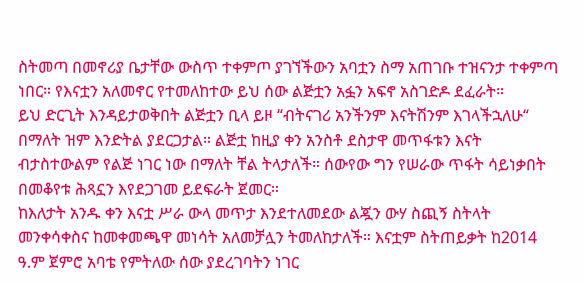ስትመጣ በመኖሪያ ቤታቸው ውስጥ ተቀምጦ ያገኘችውን አባቷን ስማ አጠገቡ ተዝናንታ ተቀምጣ ነበር። የእናቷን አለመኖር የተመለከተው ይህ ሰው ልጅቷን አፏን አፍኖ አስገድዶ ደፈራት።
ይህ ድርጊት እንዳይታወቅበት ልጅቷን ቢላ ይዞ “ብትናገሪ አንችንም እናትሽንም እገላችኋለሁ“ በማለት ዝም እንድትል ያደርጋታል። ልጅቷ ከዚያ ቀን አንስቶ ደስታዋ መጥፋቱን እናት ብታስተውልም የልጅ ነገር ነው በማለት ቸል ትላታለች። ሰውየው ግን የሠራው ጥፋት ሳይነቃበት በመቆየቱ ሕጻኗን እየደጋገመ ይደፍራት ጀመር።
ከእለታት አንዱ ቀን እናቷ ሥራ ውላ መጥታ እንደተለመደው ልጇን ውሃ ስጪኝ ስትላት መንቀሳቀስና ከመቀመጫዋ መነሳት አለመቻሏን ትመለከታለች። እናቷም ስትጠይቃት ከ2014 ዓ.ም ጀምሮ አባቴ የምትለው ሰው ያደረገባትን ነገር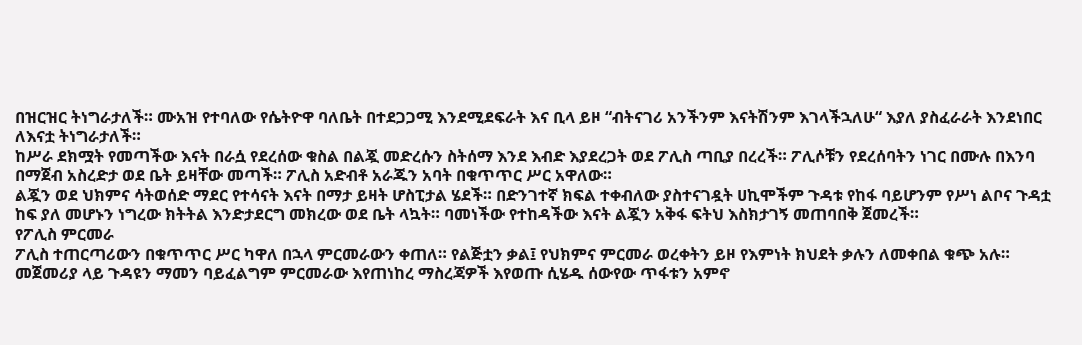በዝርዝር ትነግራታለች። ሙአዝ የተባለው የሴትዮዋ ባለቤት በተደጋጋሚ እንደሚደፍራት እና ቢላ ይዞ “ብትናገሪ አንችንም እናትሽንም እገላችኋለሁ“ እያለ ያስፈራራት እንደነበር ለእናቷ ትነግራታለች።
ከሥራ ደክሟት የመጣችው እናት በራሷ የደረሰው ቁስል በልጇ መድረሱን ስትሰማ እንደ እብድ እያደረጋት ወደ ፖሊስ ጣቢያ በረረች። ፖሊሶቹን የደረሰባትን ነገር በሙሉ በእንባ በማጀብ አስረድታ ወደ ቤት ይዛቸው መጣች። ፖሊስ አድብቶ አራጁን አባት በቁጥጥር ሥር አዋለው።
ልጇን ወደ ህክምና ሳትወሰድ ማደር የተሳናት እናት በማታ ይዛት ሆስፒታል ሄደች። በድንገተኛ ክፍል ተቀብለው ያስተናገዷት ሀኪሞችም ጉዳቱ የከፋ ባይሆንም የሥነ ልቦና ጉዳቷ ከፍ ያለ መሆኑን ነግረው ክትትል እንድታደርግ መክረው ወደ ቤት ላኳት። ባመነችው የተከዳችው እናት ልጇን አቅፋ ፍትህ እስክታገኝ መጠባበቅ ጀመረች።
የፖሊስ ምርመራ
ፖሊስ ተጠርጣሪውን በቁጥጥር ሥር ካዋለ በኋላ ምርመራውን ቀጠለ። የልጅቷን ቃል፤ የህክምና ምርመራ ወረቀትን ይዞ የእምነት ክህደት ቃሉን ለመቀበል ቁጭ አሉ። መጀመሪያ ላይ ጉዳዩን ማመን ባይፈልግም ምርመራው እየጠነከረ ማስረጃዎች እየወጡ ሲሄዱ ሰውየው ጥፋቱን አምኖ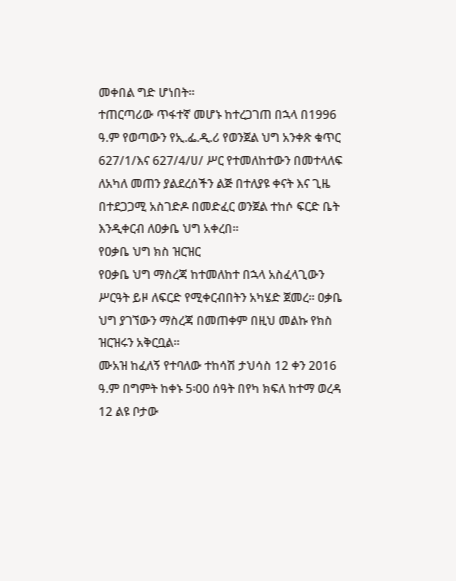መቀበል ግድ ሆነበት።
ተጠርጣሪው ጥፋተኛ መሆኑ ከተረጋገጠ በኋላ በ1996 ዓ.ም የወጣውን የኢ.ፌ.ዲ.ሪ የወንጀል ህግ አንቀጽ ቁጥር 627/1/እና 627/4/ሀ/ ሥር የተመለከተውን በመተላለፍ ለአካለ መጠን ያልደረሰችን ልጅ በተለያዩ ቀናት እና ጊዜ በተደጋጋሚ አስገድዶ በመድፈር ወንጀል ተከሶ ፍርድ ቤት እንዲቀርብ ለዐቃቤ ህግ አቀረበ፡፡
የዐቃቤ ህግ ክስ ዝርዝር
የዐቃቤ ህግ ማስረጃ ከተመለከተ በኋላ አስፈላጊውን ሥርዓት ይዞ ለፍርድ የሚቀርብበትን አካሄድ ጀመረ። ዐቃቤ ህግ ያገኘውን ማስረጃ በመጠቀም በዚህ መልኩ የክስ ዝርዝሩን አቅርቧል።
ሙአዝ ከፈለኝ የተባለው ተከሳሽ ታህሳስ 12 ቀን 2016 ዓ.ም በግምት ከቀኑ 5፡00 ሰዓት በየካ ክፍለ ከተማ ወረዳ 12 ልዩ ቦታው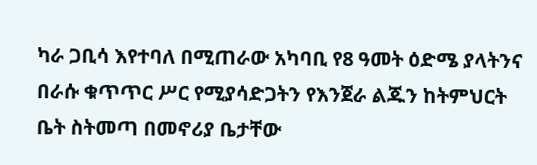ካራ ጋቢሳ እየተባለ በሚጠራው አካባቢ የ8 ዓመት ዕድሜ ያላትንና በራሱ ቁጥጥር ሥር የሚያሳድጋትን የእንጀራ ልጁን ከትምህርት ቤት ስትመጣ በመኖሪያ ቤታቸው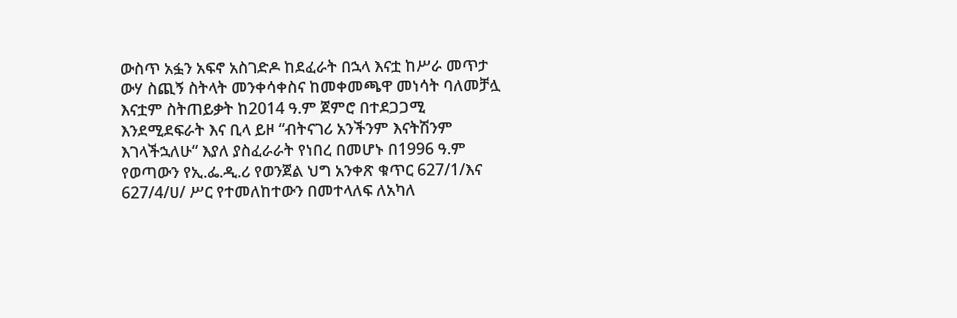ውስጥ አፏን አፍኖ አስገድዶ ከደፈራት በኋላ እናቷ ከሥራ መጥታ ውሃ ስጪኝ ስትላት መንቀሳቀስና ከመቀመጫዋ መነሳት ባለመቻሏ እናቷም ስትጠይቃት ከ2014 ዓ.ም ጀምሮ በተደጋጋሚ እንደሚደፍራት እና ቢላ ይዞ “ብትናገሪ አንችንም እናትሽንም እገላችኋለሁ“ እያለ ያስፈራራት የነበረ በመሆኑ በ1996 ዓ.ም የወጣውን የኢ.ፌ.ዲ.ሪ የወንጀል ህግ አንቀጽ ቁጥር 627/1/እና 627/4/ሀ/ ሥር የተመለከተውን በመተላለፍ ለአካለ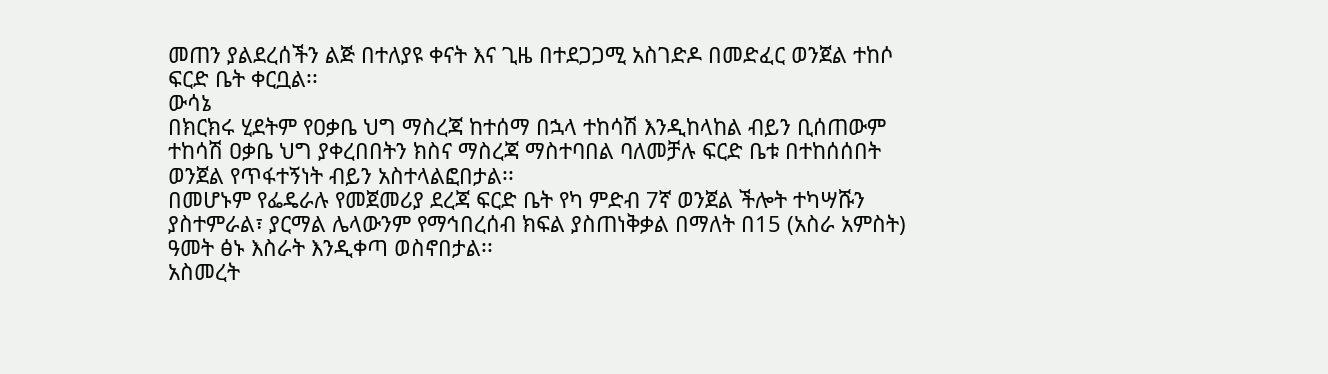መጠን ያልደረሰችን ልጅ በተለያዩ ቀናት እና ጊዜ በተደጋጋሚ አስገድዶ በመድፈር ወንጀል ተከሶ ፍርድ ቤት ቀርቧል፡፡
ውሳኔ
በክርክሩ ሂደትም የዐቃቤ ህግ ማስረጃ ከተሰማ በኋላ ተከሳሽ እንዲከላከል ብይን ቢሰጠውም ተከሳሽ ዐቃቤ ህግ ያቀረበበትን ክስና ማስረጃ ማስተባበል ባለመቻሉ ፍርድ ቤቱ በተከሰሰበት ወንጀል የጥፋተኝነት ብይን አስተላልፎበታል፡፡
በመሆኑም የፌዴራሉ የመጀመሪያ ደረጃ ፍርድ ቤት የካ ምድብ 7ኛ ወንጀል ችሎት ተካሣሹን ያስተምራል፣ ያርማል ሌላውንም የማኅበረሰብ ክፍል ያስጠነቅቃል በማለት በ15 (አስራ አምስት) ዓመት ፅኑ እስራት እንዲቀጣ ወስኖበታል፡፡
አስመረት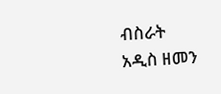ብስራት
አዲስ ዘመን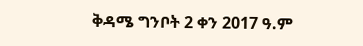ቅዳሜ ግንቦት 2 ቀን 2017 ዓ.ም